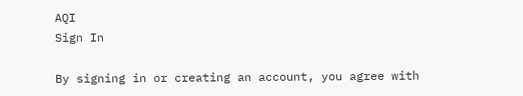AQI
Sign In

By signing in or creating an account, you agree with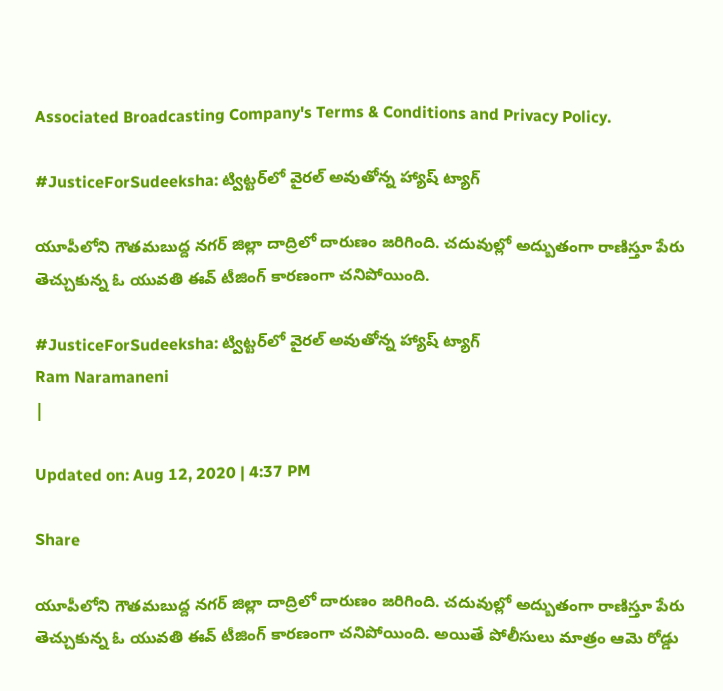Associated Broadcasting Company's Terms & Conditions and Privacy Policy.

#JusticeForSudeeksha: ట్విట్ట‌ర్‌లో వైర‌ల్ అవుతోన్న హ్యాష్ ట్యాగ్

యూపీలోని గౌతమబుద్ద నగర్ జిల్లా దాద్రిలో దారుణం జరిగింది. చదువుల్లో అద్బుతంగా రాణిస్తూ పేరు తెచ్చుకున్న ఓ యువతి ఈవ్ టీజింగ్ కార‌ణంగా చ‌నిపోయింది.

#JusticeForSudeeksha: ట్విట్ట‌ర్‌లో వైర‌ల్ అవుతోన్న హ్యాష్ ట్యాగ్
Ram Naramaneni
|

Updated on: Aug 12, 2020 | 4:37 PM

Share

యూపీలోని గౌతమబుద్ద నగర్ జిల్లా దాద్రిలో దారుణం జరిగింది. చదువుల్లో అద్బుతంగా రాణిస్తూ పేరు తెచ్చుకున్న ఓ యువతి ఈవ్ టీజింగ్ కార‌ణంగా చ‌నిపోయింది. అయితే పోలీసులు మాత్రం ఆమె రోడ్డు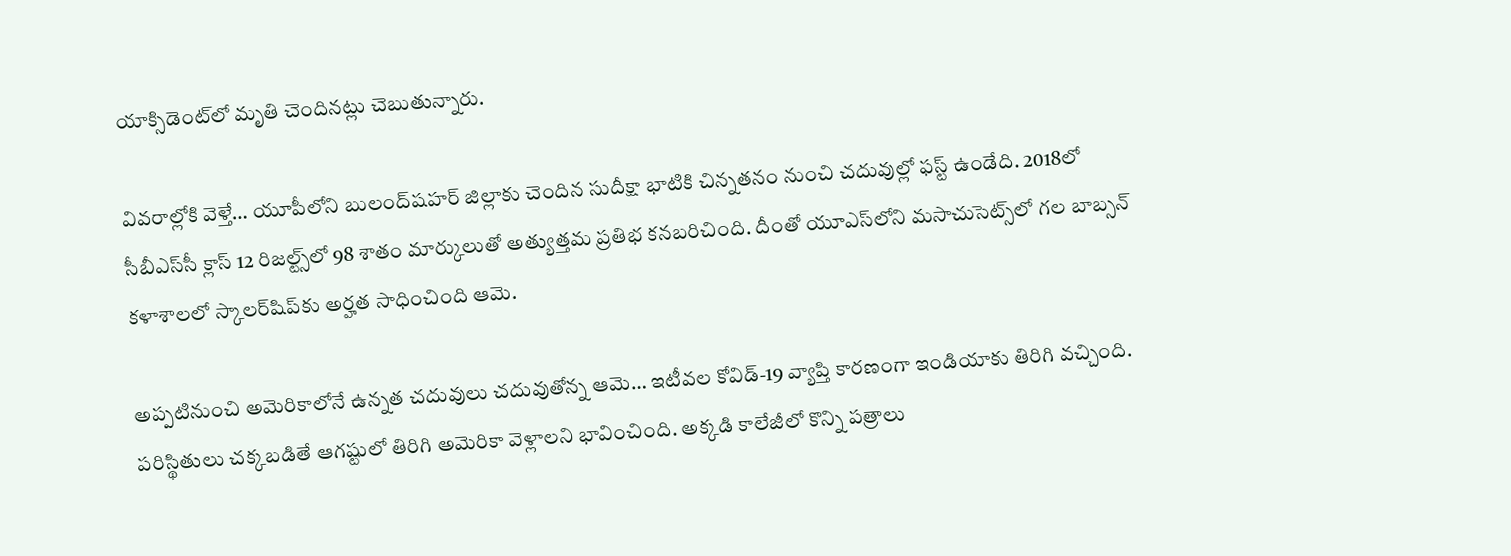యాక్సిడెంట్‌లో మృతి చెందినట్లు చెబుతున్నారు.

వివరాల్లోకి వెళ్తే… యూపీలోని బులంద్‌షహర్‌ జిల్లాకు చెందిన సుదీక్షా భాటికి చిన్నతనం నుంచి చదువుల్లో ఫ‌స్ట్ ఉండేది. 2018లో సీబీఎస్‌సీ క్లాస్ 12 రిజ‌ల్ట్స్‌లో 98 శాతం మార్కులుతో అత్యుత్త‌మ ప్ర‌తిభ క‌న‌బ‌రిచింది. దీంతో యూఎస్‌లోని మసాచుసెట్స్‌లో గల బాబ్సన్ క‌ళాశాల‌లో స్కాలర్‌షిప్‌కు అర్హత సాధించింది ఆమె.

అప్పటినుంచి అమెరికాలోనే ఉన్న‌త చ‌దువులు చ‌దువుతోన్న ఆమె… ఇటీవల కోవిడ్-19 వ్యాప్తి కారణంగా ఇండియాకు తిరిగి వచ్చింది. పరిస్థితులు చక్క‌బడితే ఆగ‌ష్టులో తిరిగి అమెరికా వెళ్లాలని భావించింది. అక్కడి కాలేజీలో కొన్ని ప‌త్రాలు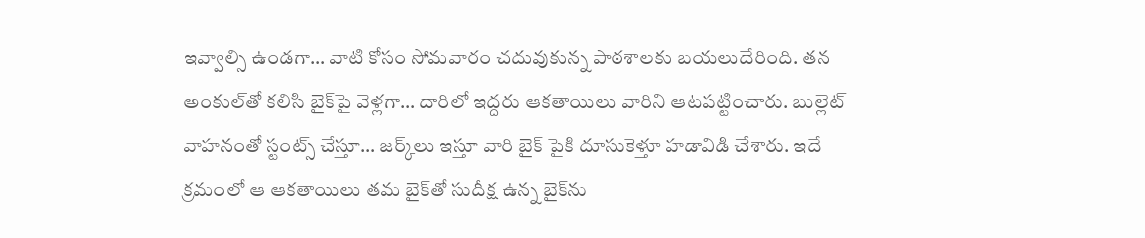ఇవ్వాల్సి ఉండ‌గా… వాటి కోసం సోమవారం చదువుకున్న పాఠ‌శాల‌కు‌ బయలుదేరింది. త‌న అంకుల్‌తో కలిసి బైక్‌పై వెళ్లగా… దారిలో ఇద్దరు ఆక‌తాయిలు వారిని ఆటపట్టించారు. బుల్లెట్ వాహ‌నంతో స్టంట్స్ చేస్తూ… జ‌ర్క్‌లు ఇస్తూ వారి బైక్ పైకి దూసుకెళ్తూ హ‌డావిడి చేశారు. ఇదే క్రమంలో ఆ ఆక‌తాయిలు తమ బైక్‌తో సుదీక్ష ఉన్న బైక్‌ను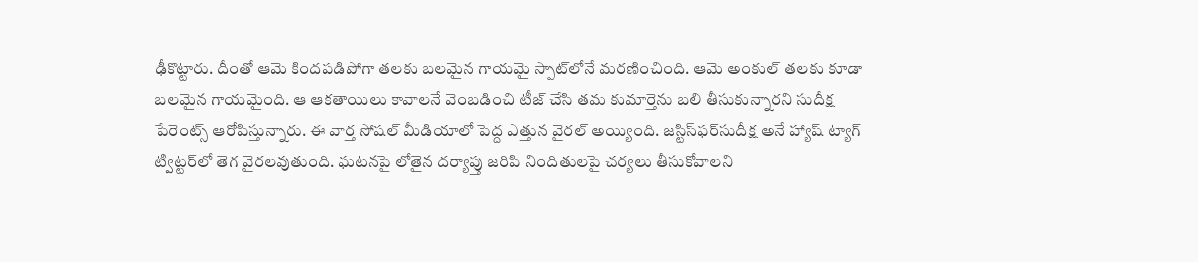ఢీకొట్టారు. దీంతో ఆమె కిందపడిపోగా తలకు బలమైన గాయమై స్పాట్‌లోనే మ‌ర‌ణించింది. ఆమె అంకుల్ తలకు కూడా బ‌ల‌మైన గాయమైంది. ఆ ఆక‌తాయిలు కావాలనే వెంబడించి టీజ్ చేసి తమ కుమార్తెను బలి తీసుకున్నారని సుదీక్ష పేరెంట్స్‌ ఆరోపిస్తున్నారు. ఈ వార్త సోష‌ల్ మీడియాలో పెద్ద ఎత్తున వైర‌ల్ అయ్యింది. జ‌స్టిస్‌ఫ‌ర్‌సుదీక్ష అనే హ్యాష్ ట్యాగ్ ట్విట్ట‌ర్‌లో తెగ వైర‌ల‌వుతుంది. ఘ‌ట‌నపై లోతైన ద‌ర్యాప్తు జ‌రిపి నిందితుల‌పై చ‌ర్య‌లు తీసుకోవాలని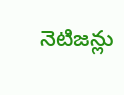నెటిజ‌న్లు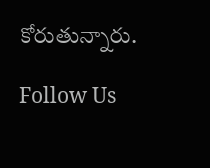కోరుతున్నారు.

Follow Us